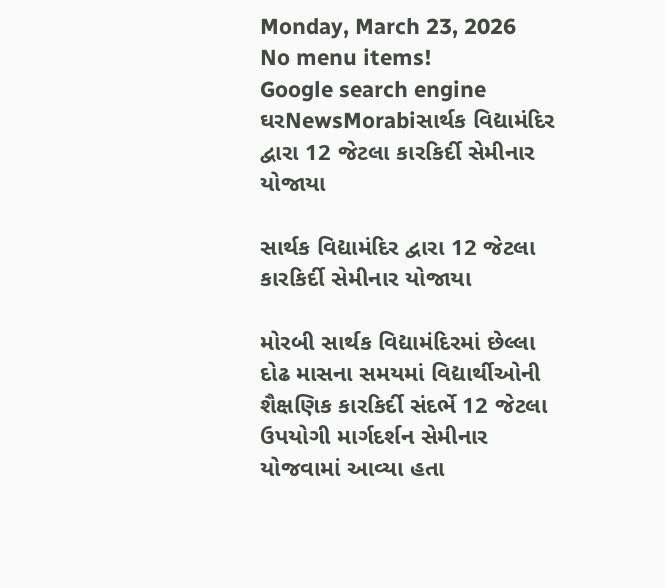Monday, March 23, 2026
No menu items!
Google search engine
ઘરNewsMorabiસાર્થક વિદ્યામંદિર દ્વારા 12 જેટલા કારકિર્દી સેમીનાર યોજાયા

સાર્થક વિદ્યામંદિર દ્વારા 12 જેટલા કારકિર્દી સેમીનાર યોજાયા

મોરબી સાર્થક વિદ્યામંદિરમાં છેલ્લા દોઢ માસના સમયમાં વિદ્યાર્થીઓની શૈક્ષણિક કારકિર્દી સંદર્ભે 12 જેટલા ઉપયોગી માર્ગદર્શન સેમીનાર યોજવામાં આવ્યા હતા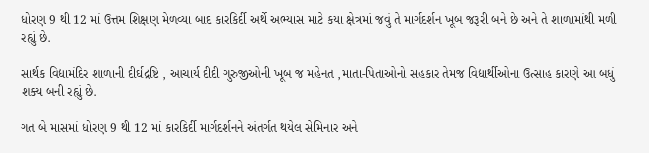ધોરણ 9 થી 12 માં ઉત્તમ શિક્ષણ મેળવ્યા બાદ કારકિર્દી અર્થે અભ્યાસ માટે કયા ક્ષેત્રમાં જવું તે માર્ગદર્શન ખૂબ જરૂરી બને છે અને તે શાળામાંથી મળી રહ્યું છે.

સાર્થક વિદ્યામંદિર શાળાની દીર્ઘદ્રષ્ટિ , આચાર્ય દીદી ગુરુજીઓની ખૂબ જ મહેનત ,માતા-પિતાઓનો સહકાર તેમજ વિદ્યાર્થીઓના ઉત્સાહ કારણે આ બધું શક્ય બની રહ્યું છે.

ગત બે માસમાં ધોરણ 9 થી 12 માં કારકિર્દી માર્ગદર્શનને અંતર્ગત થયેલ સેમિનાર અને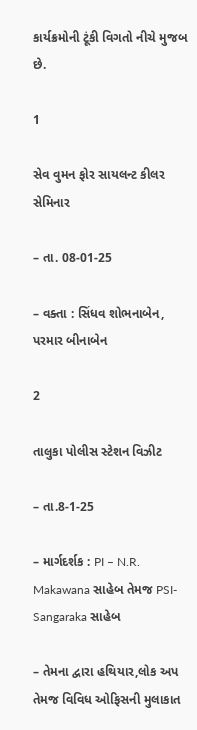કાર્યક્રમોની ટૂંકી વિગતો નીચે મુજબ છે.

1

સેવ વુમન ફોર સાયલન્ટ કીલર સેમિનાર

– તા. 08-01-25

– વક્તા : સિંધવ શોભનાબેન, પરમાર બીનાબેન

2

તાલુકા પોલીસ સ્ટેશન વિઝીટ

– તા.8-1-25

– માર્ગદર્શક : PI – N.R. Makawana સાહેબ તેમજ PSI- Sangaraka સાહેબ

– તેમના દ્વારા હથિયાર,લોક અપ તેમજ વિવિધ ઓફિસની મુલાકાત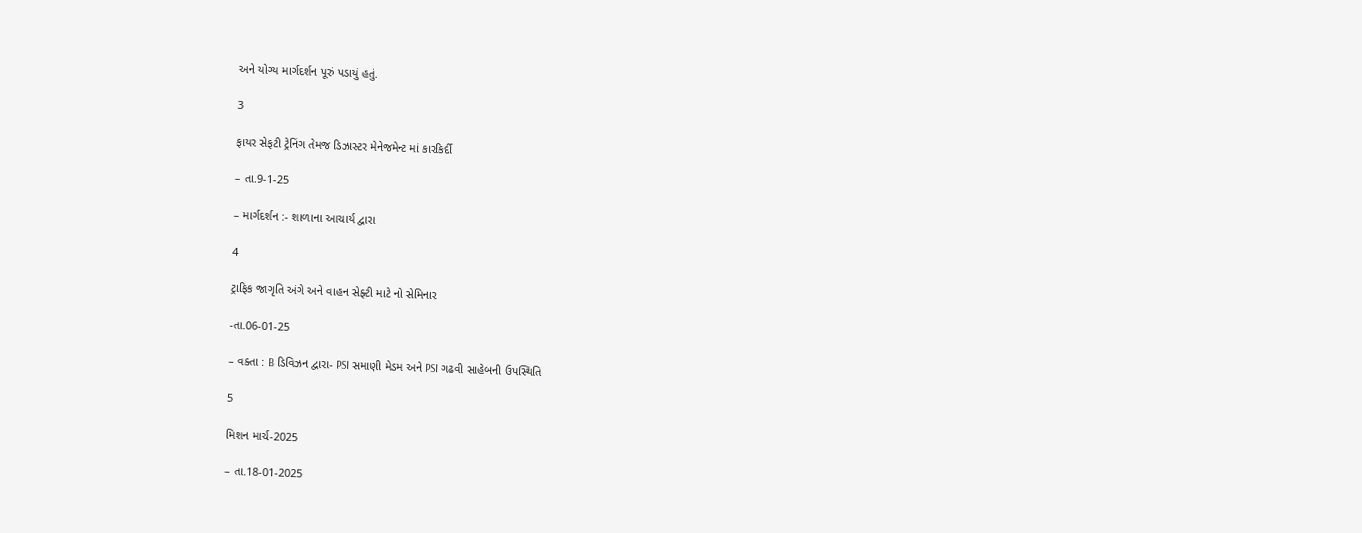અને યોગ્ય માર્ગદર્શન પૂરું પડાયું હતું.

3

ફાયર સેફટી ટ્રેનિંગ તેમજ ડિઝાસ્ટર મેનેજમેન્ટ માં કારકિર્દી

– તા.9-1-25

– માર્ગદર્શન :- શાળાના આચાર્ય દ્વારા

4

ટ્રાફિક જાગૃતિ અંગે અને વાહન સેફ્ટી માટે નો સેમિનાર

-તા.06-01-25

– વક્તા : B ડિવિઝન દ્વારા- PSI સમાણી મેડમ અને PSI ગઢવી સાહેબની ઉપસ્થિતિ

5

મિશન માર્ચ-2025

– તા.18-01-2025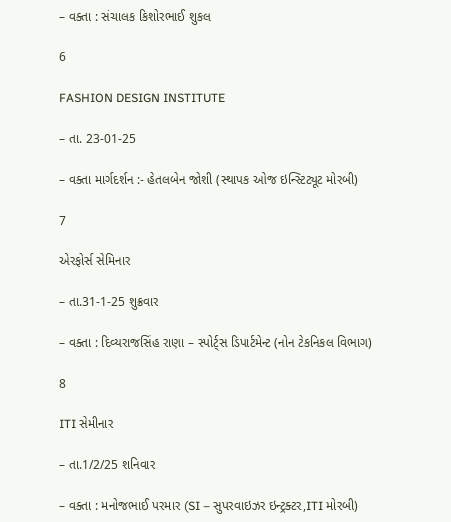– વક્તા : સંચાલક કિશોરભાઈ શુકલ

6

FASHION DESIGN INSTITUTE

– તા. 23-01-25

– વક્તા માર્ગદર્શન :- હેતલબેન જોશી (સ્થાપક ઓજ ઇન્સ્ટિટ્યૂટ મોરબી)

7

એરફોર્સ સેમિનાર

– તા.31-1-25 શુક્રવાર

– વક્તા : દિવ્યરાજસિંહ રાણા – સ્પોર્ટ્સ ડિપાર્ટમેન્ટ (નોન ટેકનિકલ વિભાગ)

8

ITI સેમીનાર

– તા.1/2/25 શનિવાર

– વક્તા : મનોજભાઈ પરમાર (SI – સુપરવાઇઝર ઇન્ટ્રક્ટર,ITI મોરબી)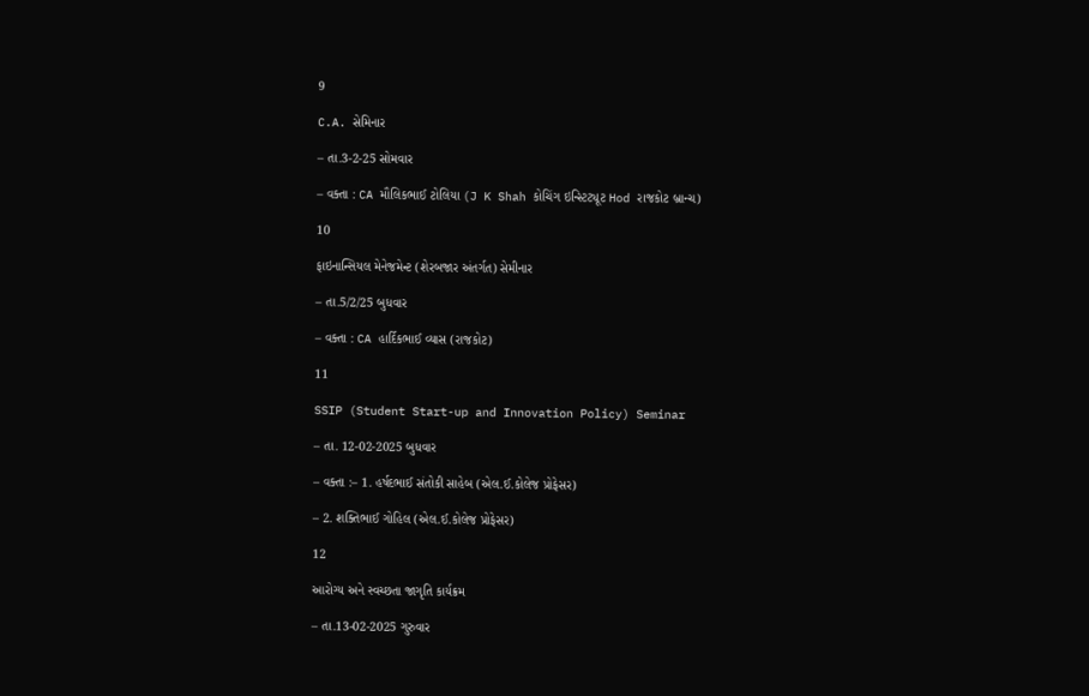9

C.A. સેમિનાર

– તા.3-2-25 સોમવાર

– વક્તા : CA મૌલિકભાઈ ટોલિયા (J K Shah કોચિંગ ઇન્સ્ટિટ્યૂટ Hod રાજકોટ બ્રાન્ચ)

10

ફાઇનાન્સિયલ મેનેજમેન્ટ (શેરબજાર અંતર્ગત) સેમીનાર

– તા.5/2/25 બુધવાર

– વક્તા : CA હાર્દિકભાઈ વ્યાસ (રાજકોટ)

11

SSIP (Student Start-up and Innovation Policy) Seminar

– તા. 12-02-2025 બુધવાર

– વક્તા :– 1. હર્ષદભાઈ સંતોકી સાહેબ (એલ.ઈ.કોલેજ પ્રોફેસર)

– 2. શક્તિભાઈ ગોહિલ (એલ.ઈ.કોલેજ પ્રોફેસર)

12

આરોગ્ય અને સ્વચ્છતા જાગૃતિ કાર્યક્રમ

– તા.13-02-2025 ગુરુવાર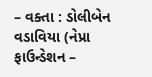– વક્તા : ડોલીબેન વડાવિયા (નેપ્રા ફાઉન્ડેશન –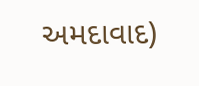અમદાવાદ)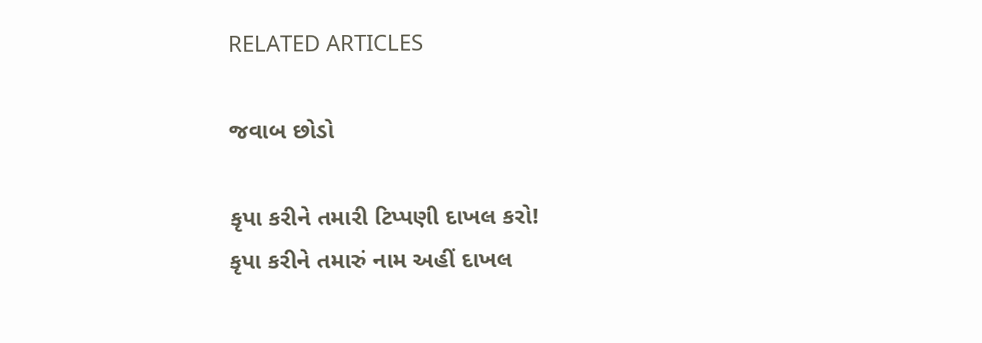RELATED ARTICLES

જવાબ છોડો

કૃપા કરીને તમારી ટિપ્પણી દાખલ કરો!
કૃપા કરીને તમારું નામ અહીં દાખલ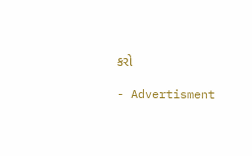કરો

- Advertisment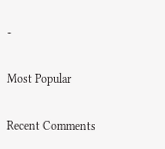-

Most Popular

Recent Comments